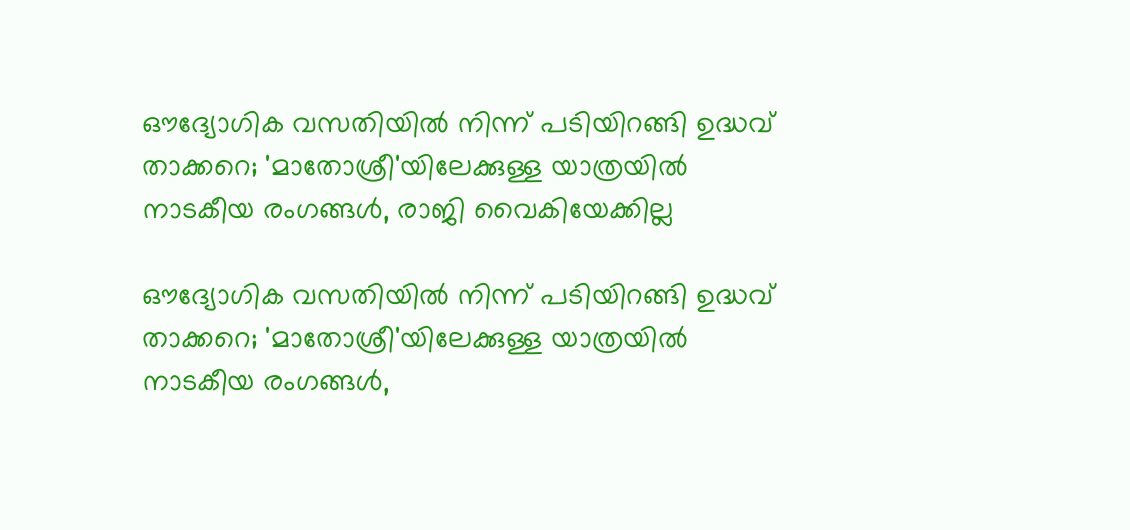ഔദ്യോഗിക വസതിയില്‍ നിന്ന് പടിയിറങ്ങി ഉദ്ധവ് താക്കറെ; 'മാതോശ്രീ'യിലേക്കുള്ള യാത്രയില്‍ നാടകീയ രംഗങ്ങള്‍, രാജി വൈകിയേക്കില്ല

ഔദ്യോഗിക വസതിയില്‍ നിന്ന് പടിയിറങ്ങി ഉദ്ധവ് താക്കറെ; 'മാതോശ്രീ'യിലേക്കുള്ള യാത്രയില്‍ നാടകീയ രംഗങ്ങള്‍,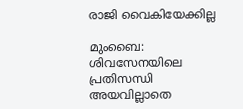രാജി വൈകിയേക്കില്ല

മുംബൈ: ശിവസേനയിലെ പ്രതിസന്ധി അയവില്ലാതെ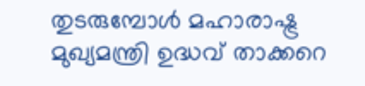തുടരുമ്പോള്‍ മഹാരാഷ്ട്ര മുഖ്യമന്ത്രി ഉദ്ധവ് താക്കറെ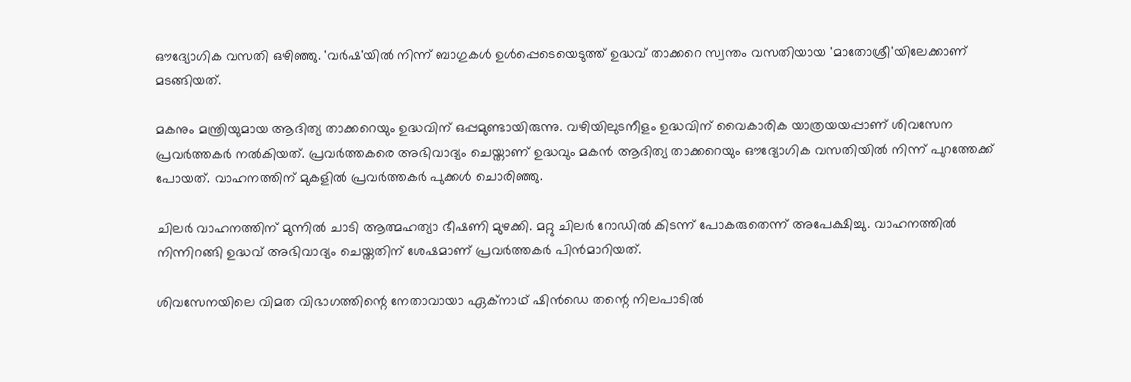ഔദ്യോഗിക വസതി ഒഴിഞ്ഞു. 'വര്‍ഷ'യില്‍ നിന്ന് ബാഗുകള്‍ ഉള്‍പ്പെടെയെടുത്ത് ഉദ്ധവ് താക്കറെ സ്വന്തം വസതിയായ 'മാതോശ്രീ'യിലേക്കാണ് മടങ്ങിയത്.

മകനും മന്ത്രിയുമായ ആദിത്യ താക്കറെയും ഉദ്ധവിന് ഒപ്പമുണ്ടായിരുന്നു. വഴിയിലുടനീളം ഉദ്ധവിന് വൈകാരിക യാത്രയയപ്പാണ് ശിവസേന പ്രവര്‍ത്തകര്‍ നല്‍കിയത്. പ്രവര്‍ത്തകരെ അഭിവാദ്യം ചെയ്താണ് ഉദ്ധവും മകന്‍ ആദിത്യ താക്കറെയും ഔദ്യോഗിക വസതിയില്‍ നിന്ന് പുറത്തേക്ക് പോയത്. വാഹനത്തിന് മുകളില്‍ പ്രവര്‍ത്തകര്‍ പുക്കള്‍ ചൊരിഞ്ഞു.

ചിലര്‍ വാഹനത്തിന് മുന്നില്‍ ചാടി ആത്മഹത്യാ ഭീഷണി മുഴക്കി. മറ്റു ചിലര്‍ റോഡില്‍ കിടന്ന് പോകരുതെന്ന് അപേക്ഷിച്ചു. വാഹനത്തില്‍ നിന്നിറങ്ങി ഉദ്ധവ് അഭിവാദ്യം ചെയ്തതിന് ശേഷമാണ് പ്രവര്‍ത്തകര്‍ പിന്‍മാറിയത്.

ശിവസേനയിലെ വിമത വിഭാഗത്തിന്റെ നേതാവായാ ഏക്‌നാഥ് ഷിന്‍ഡെ തന്റെ നിലപാടില്‍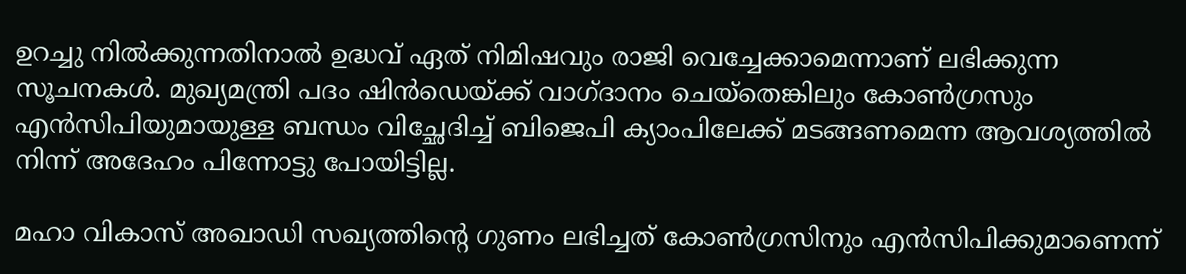ഉറച്ചു നില്‍ക്കുന്നതിനാല്‍ ഉദ്ധവ് ഏത് നിമിഷവും രാജി വെച്ചേക്കാമെന്നാണ് ലഭിക്കുന്ന സൂചനകള്‍. മുഖ്യമന്ത്രി പദം ഷിന്‍ഡെയ്ക്ക് വാഗ്ദാനം ചെയ്‌തെങ്കിലും കോണ്‍ഗ്രസും എന്‍സിപിയുമായുള്ള ബന്ധം വിച്ഛേദിച്ച് ബിജെപി ക്യാംപിലേക്ക് മടങ്ങണമെന്ന ആവശ്യത്തില്‍ നിന്ന് അദേഹം പിന്നോട്ടു പോയിട്ടില്ല.

മഹാ വികാസ് അഖാഡി സഖ്യത്തിന്റെ ഗുണം ലഭിച്ചത് കോണ്‍ഗ്രസിനും എന്‍സിപിക്കുമാണെന്ന്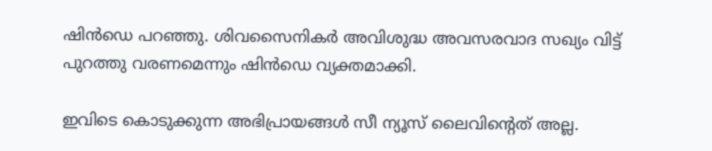ഷിന്‍ഡെ പറഞ്ഞു. ശിവസൈനികര്‍ അവിശുദ്ധ അവസരവാദ സഖ്യം വിട്ട് പുറത്തു വരണമെന്നും ഷിന്‍ഡെ വ്യക്തമാക്കി.

ഇവിടെ കൊടുക്കുന്ന അഭിപ്രായങ്ങള്‍ സീ ന്യൂസ് ലൈവിന്റെത് അല്ല.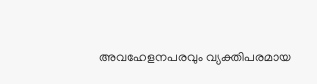അവഹേളനപരവും വ്യക്തിപരമായ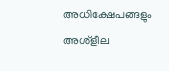അധിക്ഷേപങ്ങളും അശ്‌ളീല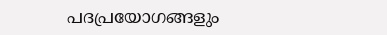പദപ്രയോഗങ്ങളും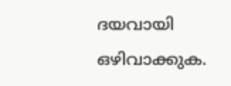ദയവായി ഒഴിവാക്കുക.